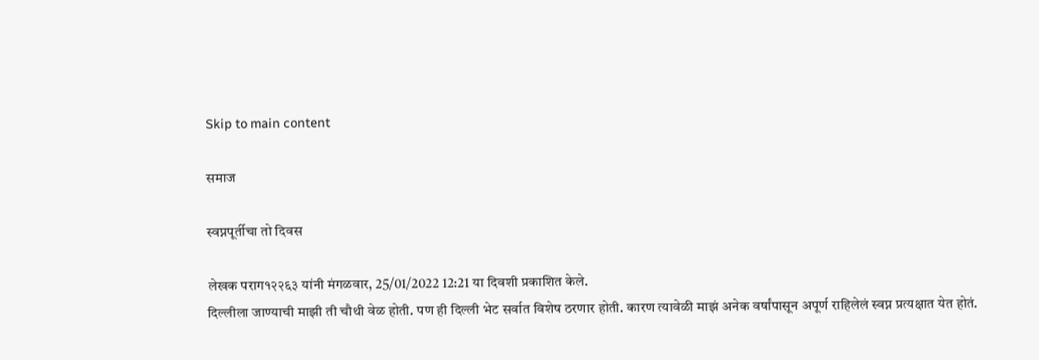Skip to main content

समाज

स्वप्नपूर्तीचा तो दिवस

लेखक पराग१२२६३ यांनी मंगळवार, 25/01/2022 12:21 या दिवशी प्रकाशित केले.
दिल्लीला जाण्याची माझी ती चौथी वेळ होती. पण ही दिल्ली भेट सर्वात विशेष ठरणार होती. कारण त्यावेळी माझं अनेक वर्षांपासून अपूर्ण राहिलेलं स्वप्न प्रत्यक्षात येत होतं.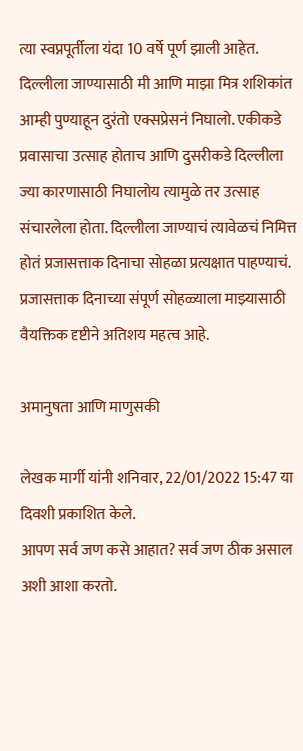त्या स्वप्नपूर्तीला यंदा 10 वर्षे पूर्ण झाली आहेत. दिल्लीला जाण्यासाठी मी आणि माझा मित्र शशिकांत आम्ही पुण्याहून दुरंतो एक्सप्रेसनं निघालो. एकीकडे प्रवासाचा उत्साह होताच आणि दुसरीकडे दिल्लीला ज्या कारणासाठी निघालोय त्यामुळे तर उत्साह संचारलेला होता. दिल्लीला जाण्याचं त्यावेळचं निमित्त होतं प्रजासत्ताक दिनाचा सोहळा प्रत्यक्षात पाहण्याचं. प्रजासत्ताक दिनाच्या संपूर्ण सोहळ्याला माझ्यासाठी वैयक्तिक दृष्टीने अतिशय महत्व आहे.

अमानुषता आणि माणुसकी

लेखक मार्गी यांनी शनिवार, 22/01/2022 15:47 या दिवशी प्रकाशित केले.
आपण सर्व जण कसे आहात? सर्व जण ठीक असाल अशी आशा करतो.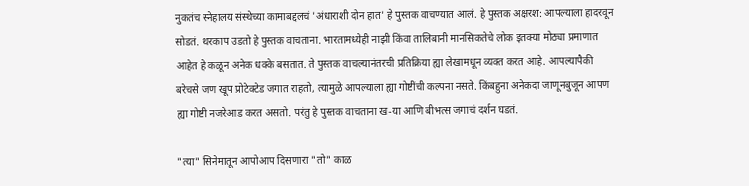नुकतंच स्नेहालय संस्थेच्या कामाबद्दलचं 'अंधाराशी दोन हात' हे पुस्तक वाचण्यात आलं. हे पुस्तक अक्षरश: आपल्याला हादरवून सोडतं. थरकाप उडतो हे पुस्तक वाचताना. भारतामध्येही नाझी किंवा तालिबानी मानसिकतेचे लोक इतक्या मोठ्या प्रमाणात आहेत हे कळून अनेक धक्के बसतात. ते पुस्तक वाचल्यानंतरची प्रतिक्रिया ह्या लेखामधून व्यक्त करत आहे. आपल्यापैकी बरेचसे जण खूप प्रोटेक्टेड जगात राहतो, त्यामुळे आपल्याला ह्या गोष्टींची कल्पना नसते. किंबहुना अनेकदा जाणूनबुजून आपण ह्या गोष्टी नजरेआड करत असतो. परंतु हे पुस्तक वाचताना ख-या आणि बीभत्स जगाचं दर्शन घडतं.

"त्या" सिनेमातून आपोआप दिसणारा "तो" काळ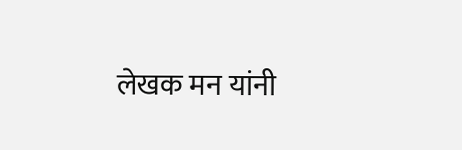लेखक मन यांनी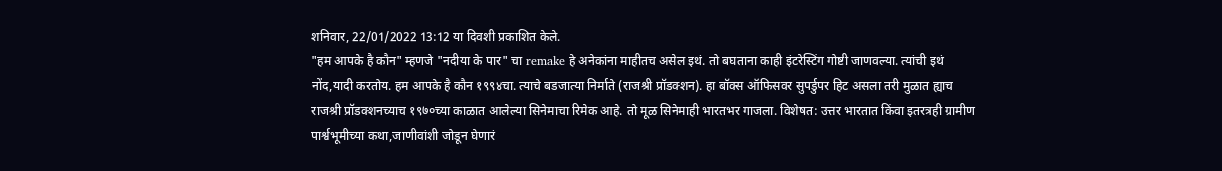शनिवार, 22/01/2022 13:12 या दिवशी प्रकाशित केले.
"हम आपके है कौन" म्हणजे "नदीया के पार" चा remake हे अनेकांना माहीतच असेल इथं. तो बघताना काही इंटरेस्टिंग गोष्टी जाणवल्या. त्यांची इथं नोंद,यादी करतोय. हम आपके है कौन १९९४चा. त्याचे बडजात्या निर्माते (राजश्री प्रॉडक्शन). हा बॉक्स ऑफिसवर सुपर्डुपर हिट असला तरी मुळात ह्याच राजश्री प्रॉडक्शनच्याच १९७०च्या काळात आलेल्या सिनेमाचा रिमेक आहे. तो मूळ सिनेमाही भारतभर गाजला. विशेषत: उत्तर भारतात किंवा इतरत्रही ग्रामीण पार्श्वभूमीच्या कथा,जाणीवांशी जोडून घेणारं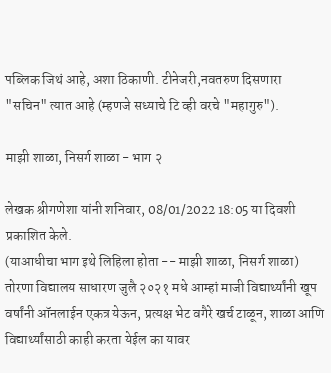पब्लिक जिथं आहे, अशा ठिकाणी. टीनेजरी,नवतरुण दिसणारा "सचिन" त्यात आहे (म्हणजे सध्याचे टि व्ही वरचे "महागुरु").

माझी शाळा, निसर्ग शाळा - भाग २

लेखक श्रीगणेशा यांनी शनिवार, 08/01/2022 18:05 या दिवशी प्रकाशित केले.
(याआधीचा भाग इथे लिहिला होता -- माझी शाळा, निसर्ग शाळा) तोरणा विद्यालय साधारण जुलै २०२१ मधे आम्हां माजी विद्यार्थ्यांनी खूप वर्षांनी ऑनलाईन एकत्र येऊन, प्रत्यक्ष भेट वगैरे खर्च टाळून, शाळा आणि विद्यार्थ्यांसाठी काही करता येईल का यावर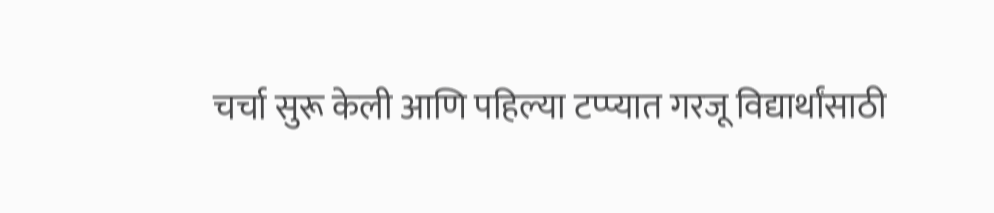चर्चा सुरू केली आणि पहिल्या टप्प्यात गरजू विद्यार्थांसाठी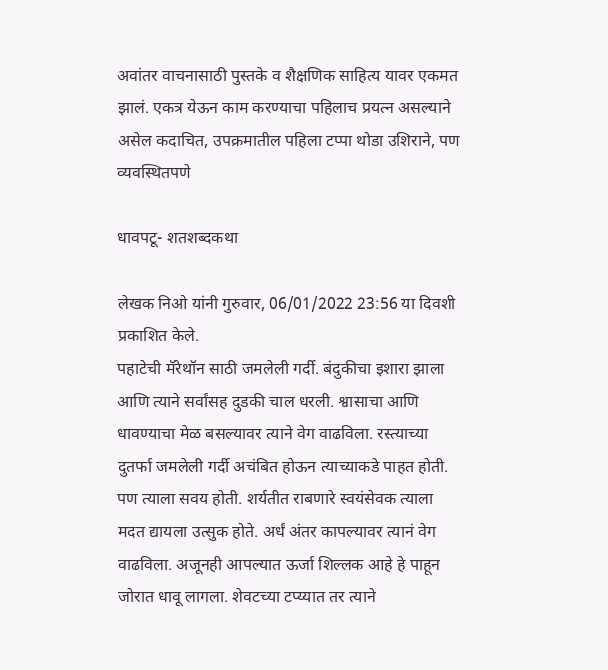अवांतर वाचनासाठी पुस्तके व शैक्षणिक साहित्य यावर एकमत झालं. एकत्र येऊन काम करण्याचा पहिलाच प्रयत्न असल्याने असेल कदाचित, उपक्रमातील पहिला टप्पा थोडा उशिराने, पण व्यवस्थितपणे

धावपटू- शतशब्दकथा

लेखक निओ यांनी गुरुवार, 06/01/2022 23:56 या दिवशी प्रकाशित केले.
पहाटेची मॅरेथॉन साठी जमलेली गर्दी. बंदुकीचा इशारा झाला आणि त्याने सर्वांसह दुडकी चाल धरली. श्वासाचा आणि धावण्याचा मेळ बसल्यावर त्याने वेग वाढविला. रस्त्याच्या दुतर्फा जमलेली गर्दी अचंबित होऊन त्याच्याकडे पाहत होती. पण त्याला सवय होती. शर्यतीत राबणारे स्वयंसेवक त्याला मदत द्यायला उत्सुक होते. अर्धं अंतर कापल्यावर त्यानं वेग वाढविला. अजूनही आपल्यात ऊर्जा शिल्लक आहे हे पाहून जोरात धावू लागला. शेवटच्या टप्य्यात तर त्याने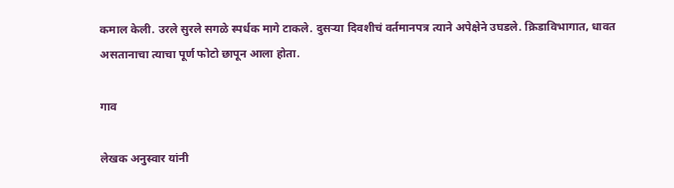कमाल केली. उरले सुरले सगळे स्पर्धक मागे टाकले. दुसऱ्या दिवशीचं वर्तमानपत्र त्याने अपेक्षेने उघडले. क्रिडाविभागात, धावत असतानाचा त्याचा पूर्ण फोटो छापून आला होता.

गाव

लेखक अनुस्वार यांनी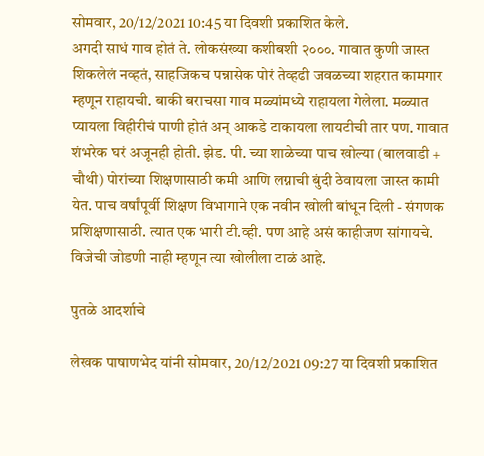सोमवार, 20/12/2021 10:45 या दिवशी प्रकाशित केले.
अगदी साधं गाव होतं ते. लोकसंख्या कशीबशी २०००. गावात कुणी जास्त शिकलेलं नव्हतं, साहजिकच पन्नासेक पोरं तेव्हढी जवळच्या शहरात कामगार म्हणून राहायची. बाकी बराचसा गाव मळ्यांमध्ये राहायला गेलेला. मळ्यात प्यायला विहीरीचं पाणी होतं अन् आकडे टाकायला लायटीची तार पण. गावात शंभरेक घरं अजूनही होती. झेड. पी. च्या शाळेच्या पाच खोल्या (बालवाडी + चौथी) पोरांच्या शिक्षणासाठी कमी आणि लग्नाची बुंदी ठेवायला जास्त कामी येत. पाच वर्षांपूर्वी शिक्षण विभागाने एक नवीन खोली बांधून दिली - संगणक प्रशिक्षणासाठी. त्यात एक भारी टी.व्ही. पण आहे असं काहीजण सांगायचे. विजेची जोडणी नाही म्हणून त्या खोलीला टाळं आहे.

पुतळे आदर्शाचे

लेखक पाषाणभेद यांनी सोमवार, 20/12/2021 09:27 या दिवशी प्रकाशित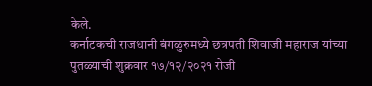केले.
कर्नाटकची राजधानी बंगळुरुमध्ये छत्रपती शिवाजी महाराज यांच्या पुतळ्याची शुक्रवार १७/१२/२०२१ रोजी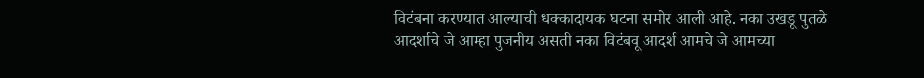विटंबना करण्यात आल्याची धक्कादायक घटना समोर आली आहे. नका उखडू पुतळे आदर्शाचे जे आम्हा पुजनीय असती नका विटंबवू आदर्श आमचे जे आमच्या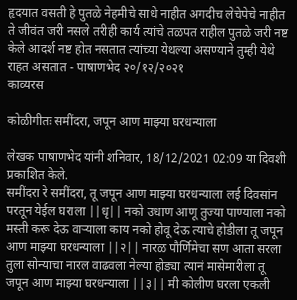हृदयात वसती हे पुतळे नेहमीचे साधे नाहीत अगदीच लेचेपेचे नाहीत ते जीवंत जरी नसले तरीही कार्य त्यांचे तळपत राहील पुतळे जरी नष्ट केले आदर्श नष्ट होत नसतात त्यांच्या येथल्या असण्याने तुम्ही येथे राहत असतात - पाषाणभेद २०/१२/२०२१
काव्यरस

कोळीगीतः समींदरा, जपून आण माझ्या घरधन्याला

लेखक पाषाणभेद यांनी शनिवार, 18/12/2021 02:09 या दिवशी प्रकाशित केले.
समींदरा रे समींदरा, तू जपून आण माझ्या घरधन्याला लई दिवसांन परतून येईल घराला ||धृ|| नको उधाण आणू तुज्या पाण्याला नको मस्ती करू देऊ वार्‍याला काय नको होवू देऊ त्याचे होडीला तू जपून आण माझ्या घरधन्याला ||२|| नारळ पौर्णिमेचा सण आता सरला तुला सोन्याचा नारल वाढवला नेल्या होड्या त्यानं मासेमारीला तू जपून आण माझ्या घरधन्याला ||३|| मी कोलीण घरला एकली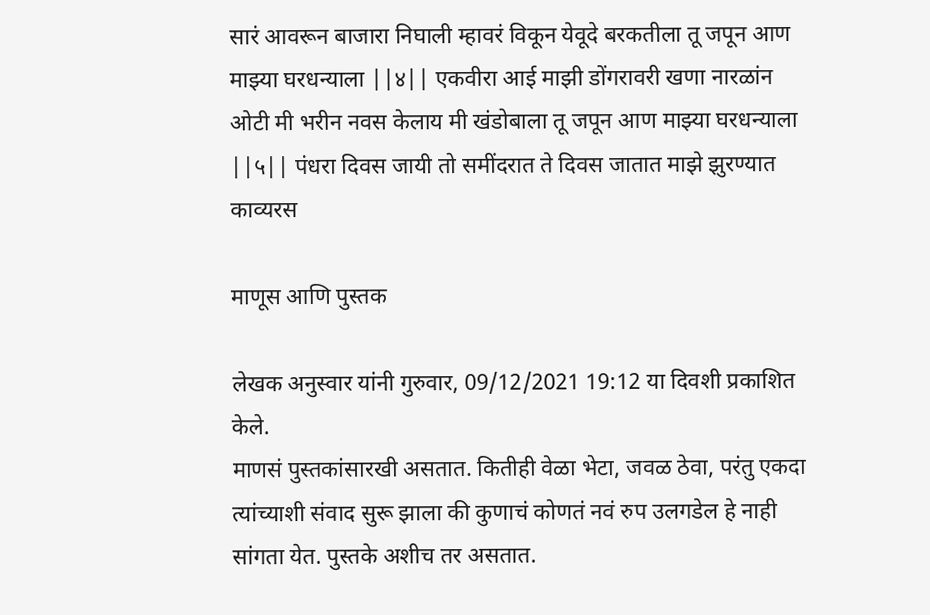सारं आवरून बाजारा निघाली म्हावरं विकून येवूदे बरकतीला तू जपून आण माझ्या घरधन्याला ||४|| एकवीरा आई माझी डोंगरावरी खणा नारळांन ओटी मी भरीन नवस केलाय मी खंडोबाला तू जपून आण माझ्या घरधन्याला ||५|| पंधरा दिवस जायी तो समींदरात ते दिवस जातात माझे झुरण्यात
काव्यरस

माणूस आणि पुस्तक

लेखक अनुस्वार यांनी गुरुवार, 09/12/2021 19:12 या दिवशी प्रकाशित केले.
माणसं पुस्तकांसारखी असतात. कितीही वेळा भेटा, जवळ ठेवा, परंतु एकदा त्यांच्याशी संवाद सुरू झाला की कुणाचं कोणतं नवं रुप उलगडेल हे नाही सांगता येत. पुस्तके अशीच तर असतात.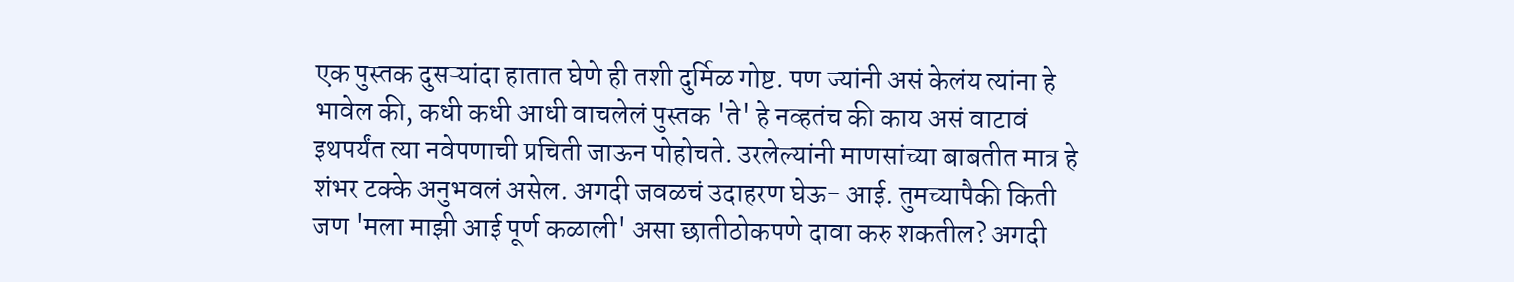एक पुस्तक दुसऱ्यांदा हातात घेणे ही तशी दुर्मिळ गोष्ट. पण ज्यांनी असं केलंय त्यांना हे भावेल की, कधी कधी आधी वाचलेलं पुस्तक 'ते' हे नव्हतंच की काय असं वाटावं इथपर्यंत त्या नवेपणाची प्रचिती जाऊन पोहोचते. उरलेल्यांनी माणसांच्या बाबतीत मात्र हे शंभर टक्के अनुभवलं असेल. अगदी जवळचं उदाहरण घेऊ- आई. तुमच्यापैकी किती जण 'मला माझी आई पूर्ण कळाली' असा छातीठोकपणे दावा करु शकतील? अगदी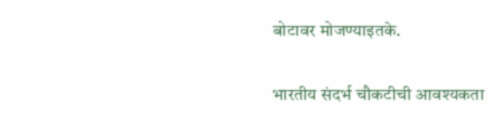बोटावर मोजण्याइतके.

भारतीय संदर्भ चौकटीची आवश्यकता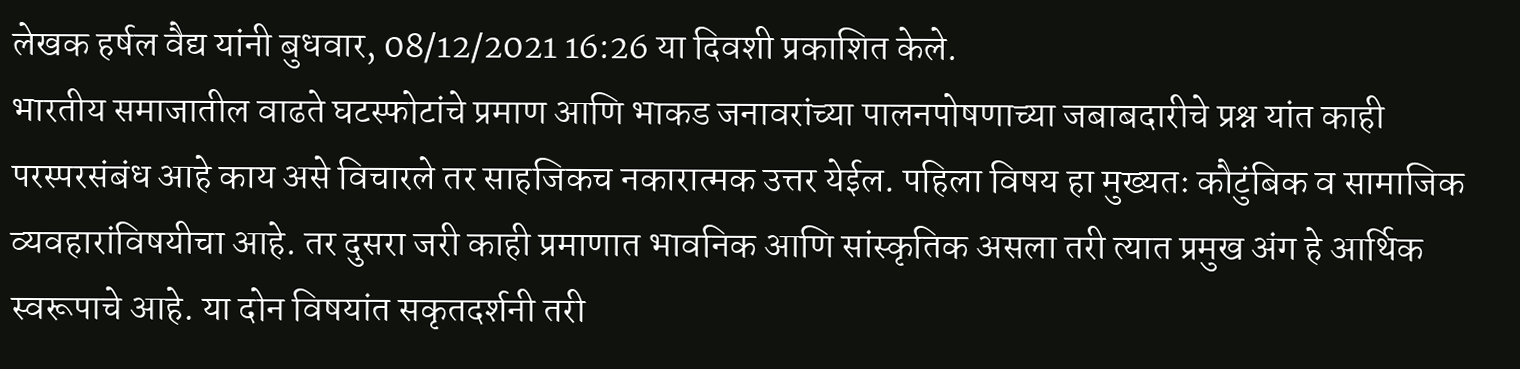लेखक हर्षल वैद्य यांनी बुधवार, 08/12/2021 16:26 या दिवशी प्रकाशित केले.
भारतीय समाजातील वाढते घटस्फोटांचे प्रमाण आणि भाकड जनावरांच्या पालनपोषणाच्या जबाबदारीचे प्रश्न यांत काही परस्परसंबंध आहे काय असे विचारले तर साहजिकच नकारात्मक उत्तर येईल. पहिला विषय हा मुख्यतः कौटुंबिक व सामाजिक व्यवहारांविषयीचा आहे. तर दुसरा जरी काही प्रमाणात भावनिक आणि सांस्कृतिक असला तरी त्यात प्रमुख अंग हे आर्थिक स्वरूपाचे आहे. या दोन विषयांत सकृतदर्शनी तरी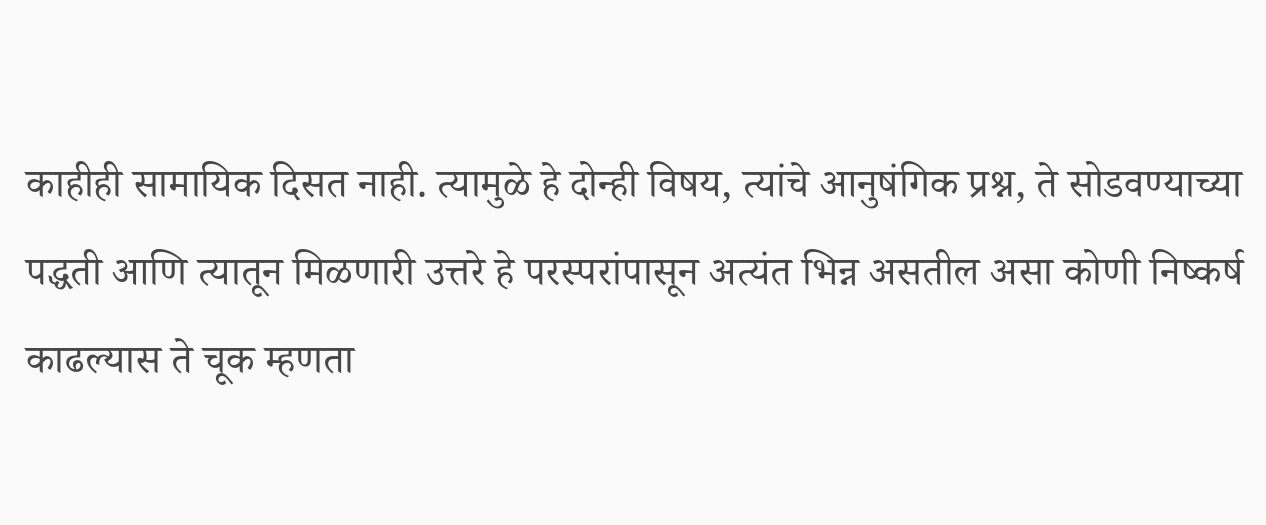काहीही सामायिक दिसत नाही. त्यामुळे हे दोन्ही विषय, त्यांचे आनुषंगिक प्रश्न, ते सोडवण्याच्या पद्धती आणि त्यातून मिळणारी उत्तरे हे परस्परांपासून अत्यंत भिन्न असतील असा कोणी निष्कर्ष काढल्यास ते चूक म्हणता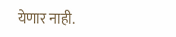येणार नाही.